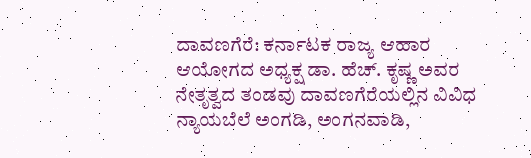ದಾವಣಗೆರೆ: ಕರ್ನಾಟಕ ರಾಜ್ಯ ಆಹಾರ ಆಯೋಗದ ಅಧ್ಯಕ್ಷ ಡಾ. ಹೆಚ್. ಕೃಷ್ಣ ಅವರ ನೇತೃತ್ವದ ತಂಡವು ದಾವಣಗೆರೆಯಲ್ಲಿನ ವಿವಿಧ ನ್ಯಾಯಬೆಲೆ ಅಂಗಡಿ, ಅಂಗನವಾಡಿ,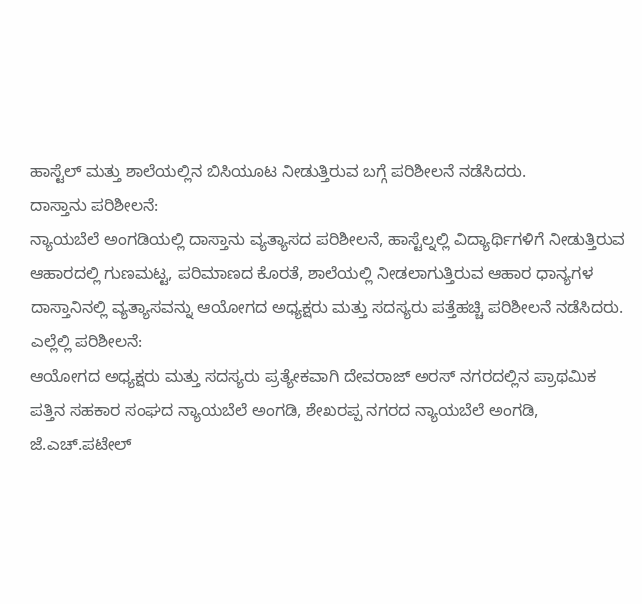ಹಾಸ್ಟೆಲ್ ಮತ್ತು ಶಾಲೆಯಲ್ಲಿನ ಬಿಸಿಯೂಟ ನೀಡುತ್ತಿರುವ ಬಗ್ಗೆ ಪರಿಶೀಲನೆ ನಡೆಸಿದರು.
ದಾಸ್ತಾನು ಪರಿಶೀಲನೆ:
ನ್ಯಾಯಬೆಲೆ ಅಂಗಡಿಯಲ್ಲಿ ದಾಸ್ತಾನು ವ್ಯತ್ಯಾಸದ ಪರಿಶೀಲನೆ, ಹಾಸ್ಟೆಲ್ನಲ್ಲಿ ವಿದ್ಯಾರ್ಥಿಗಳಿಗೆ ನೀಡುತ್ತಿರುವ ಆಹಾರದಲ್ಲಿ ಗುಣಮಟ್ಟ, ಪರಿಮಾಣದ ಕೊರತೆ, ಶಾಲೆಯಲ್ಲಿ ನೀಡಲಾಗುತ್ತಿರುವ ಆಹಾರ ಧಾನ್ಯಗಳ ದಾಸ್ತಾನಿನಲ್ಲಿ ವ್ಯತ್ಯಾಸವನ್ನು ಆಯೋಗದ ಅಧ್ಯಕ್ಷರು ಮತ್ತು ಸದಸ್ಯರು ಪತ್ತೆಹಚ್ಚಿ ಪರಿಶೀಲನೆ ನಡೆಸಿದರು.
ಎಲ್ಲೆಲ್ಲಿ ಪರಿಶೀಲನೆ:
ಆಯೋಗದ ಅಧ್ಯಕ್ಷರು ಮತ್ತು ಸದಸ್ಯರು ಪ್ರತ್ಯೇಕವಾಗಿ ದೇವರಾಜ್ ಅರಸ್ ನಗರದಲ್ಲಿನ ಪ್ರಾಥಮಿಕ ಪತ್ತಿನ ಸಹಕಾರ ಸಂಘದ ನ್ಯಾಯಬೆಲೆ ಅಂಗಡಿ, ಶೇಖರಪ್ಪ ನಗರದ ನ್ಯಾಯಬೆಲೆ ಅಂಗಡಿ, ಜೆ.ಎಚ್.ಪಟೇಲ್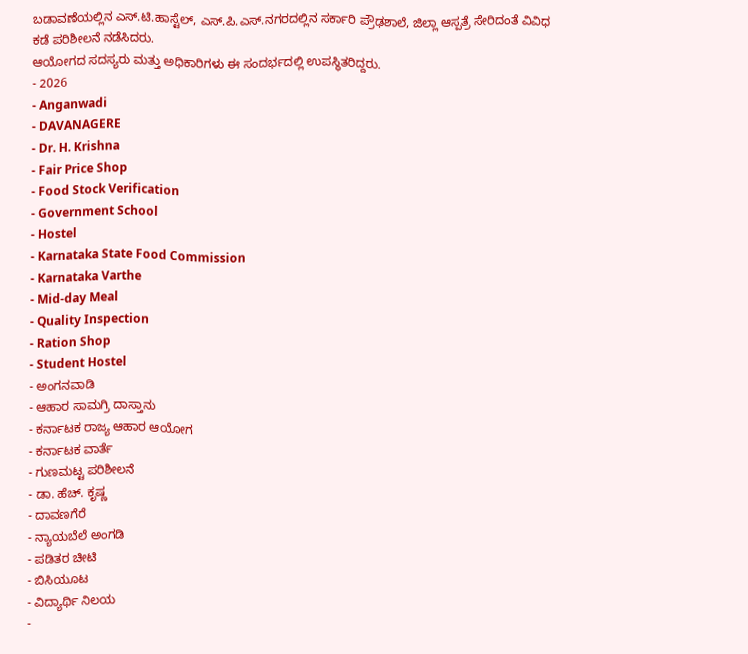ಬಡಾವಣೆಯಲ್ಲಿನ ಎಸ್.ಟಿ.ಹಾಸ್ಟೆಲ್, ಎಸ್.ಪಿ.ಎಸ್.ನಗರದಲ್ಲಿನ ಸರ್ಕಾರಿ ಪ್ರೌಢಶಾಲೆ, ಜಿಲ್ಲಾ ಆಸ್ಪತ್ರೆ ಸೇರಿದಂತೆ ವಿವಿಧ ಕಡೆ ಪರಿಶೀಲನೆ ನಡೆಸಿದರು.
ಆಯೋಗದ ಸದಸ್ಯರು ಮತ್ತು ಅಧಿಕಾರಿಗಳು ಈ ಸಂದರ್ಭದಲ್ಲಿ ಉಪಸ್ಥಿತರಿದ್ದರು.
- 2026
- Anganwadi
- DAVANAGERE
- Dr. H. Krishna
- Fair Price Shop
- Food Stock Verification
- Government School
- Hostel
- Karnataka State Food Commission
- Karnataka Varthe
- Mid-day Meal
- Quality Inspection
- Ration Shop
- Student Hostel
- ಅಂಗನವಾಡಿ
- ಆಹಾರ ಸಾಮಗ್ರಿ ದಾಸ್ತಾನು
- ಕರ್ನಾಟಕ ರಾಜ್ಯ ಆಹಾರ ಆಯೋಗ
- ಕರ್ನಾಟಕ ವಾರ್ತೆ
- ಗುಣಮಟ್ಟ ಪರಿಶೀಲನೆ
- ಡಾ. ಹೆಚ್. ಕೃಷ್ಣ
- ದಾವಣಗೆರೆ
- ನ್ಯಾಯಬೆಲೆ ಅಂಗಡಿ
- ಪಡಿತರ ಚೀಟಿ
- ಬಿಸಿಯೂಟ
- ವಿದ್ಯಾರ್ಥಿ ನಿಲಯ
-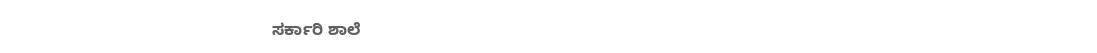ಸರ್ಕಾರಿ ಶಾಲೆ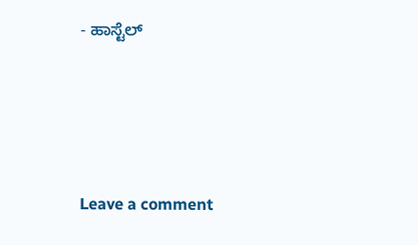- ಹಾಸ್ಟೆಲ್





Leave a comment